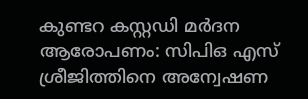കുണ്ടറ കസ്റ്റഡി മർദന ആരോപണം: സിപിഒ എസ് ശ്രീജിത്തിനെ അന്വേഷണ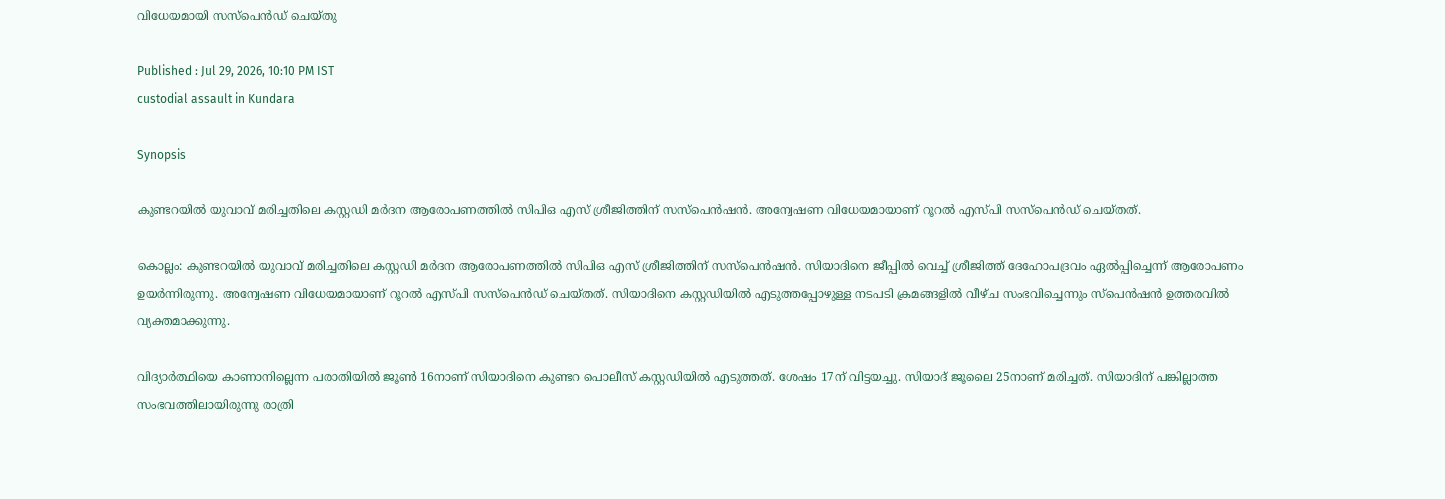വിധേയമായി സസ്പെൻഡ് ചെയ്തു

Published : Jul 29, 2026, 10:10 PM IST
custodial assault in Kundara

Synopsis

കുണ്ടറയിൽ യുവാവ് മരിച്ചതിലെ കസ്റ്റഡി മർദന ആരോപണത്തിൽ സിപിഒ എസ് ശ്രീജിത്തിന് സസ്പെൻഷൻ. അന്വേഷണ വിധേയമായാണ് റൂറൽ എസ്പി സസ്പെൻഡ് ചെയ്തത്.

കൊല്ലം: കുണ്ടറയിൽ യുവാവ് മരിച്ചതിലെ കസ്റ്റഡി മർദന ആരോപണത്തിൽ സിപിഒ എസ് ശ്രീജിത്തിന് സസ്പെൻഷൻ. സിയാദിനെ ജീപ്പിൽ വെച്ച് ശ്രീജിത്ത് ദേഹോപദ്രവം ഏൽപ്പിച്ചെന്ന് ആരോപണം ഉയർന്നിരുന്നു. അന്വേഷണ വിധേയമായാണ് റൂറൽ എസ്പി സസ്പെൻഡ് ചെയ്തത്. സിയാദിനെ കസ്റ്റഡിയിൽ എടുത്തപ്പോഴുള്ള നടപടി ക്രമങ്ങളിൽ വീഴ്ച സംഭവിച്ചെന്നും സ്പെൻഷൻ ഉത്തരവിൽ വ്യക്തമാക്കുന്നു.

വിദ്യാർത്ഥിയെ കാണാനില്ലെന്ന പരാതിയിൽ ജൂൺ 16നാണ് സിയാദിനെ കുണ്ടറ പൊലീസ് കസ്റ്റഡിയിൽ എടുത്തത്. ശേഷം 17ന് വിട്ടയച്ചു. സിയാദ് ജൂലൈ 25നാണ് മരിച്ചത്. സിയാദിന് പങ്കില്ലാത്ത സംഭവത്തിലായിരുന്നു രാത്രി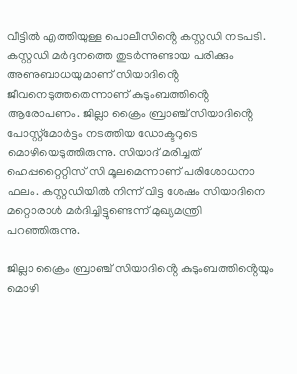വീട്ടിൽ എത്തിയുള്ള പൊലീസിൻ്റെ കസ്റ്റഡി നടപടി. കസ്റ്റഡി മർദ്ദനത്തെ തുടർന്നുണ്ടായ പരിക്കും അണുബാധയുമാണ് സിയാദിൻ്റെ ജീവനെടുത്തതെന്നാണ് കുടുംബത്തിൻ്റെ ആരോപണം. ജില്ലാ ക്രൈം ബ്രാഞ്ച് സിയാദിൻ്റെ പോസ്റ്റ്മോർട്ടം നടത്തിയ ഡോക്ടറുടെ മൊഴിയെടുത്തിരുന്നു. സിയാദ് മരിച്ചത് ഹെപ്പറ്റൈറ്റിസ് സി മൂലമെന്നാണ് പരിശോധനാ ഫലം. കസ്റ്റഡിയിൽ നിന്ന് വിട്ട ശേഷം സിയാദിനെ മറ്റൊരാൾ മർദിച്ചിട്ടുണ്ടെന്ന് മുഖ്യമന്ത്രി പറഞ്ഞിരുന്നു.

ജില്ലാ ക്രൈം ബ്രാഞ്ച് സിയാദിൻ്റെ കുടുംബത്തിൻ്റെയും മൊഴി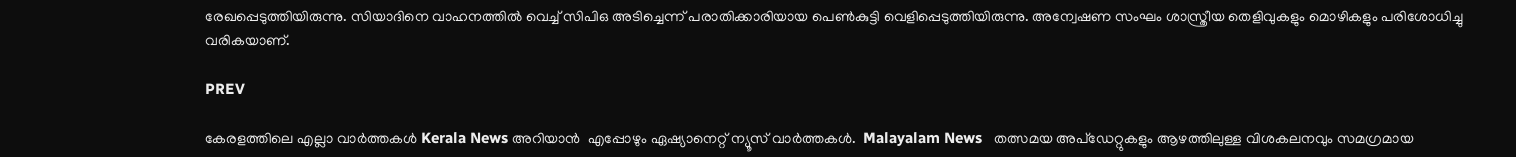രേഖപ്പെടുത്തിയിരുന്നു. സിയാദിനെ വാഹനത്തിൽ വെച്ച് സിപിഒ അടിച്ചെന്ന് പരാതിക്കാരിയായ പെൺകുട്ടി വെളിപ്പെടുത്തിയിരുന്നു. അന്വേഷണ സംഘം ശാസ്ത്രീയ തെളിവുകളും മൊഴികളും പരിശോധിച്ചു വരികയാണ്.

PREV

കേരളത്തിലെ എല്ലാ വാർത്തകൾ Kerala News അറിയാൻ  എപ്പോഴും ഏഷ്യാനെറ്റ് ന്യൂസ് വാർത്തകൾ.  Malayalam News   തത്സമയ അപ്‌ഡേറ്റുകളും ആഴത്തിലുള്ള വിശകലനവും സമഗ്രമായ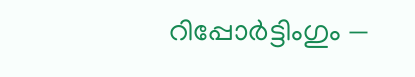റിപ്പോർട്ടിംഗും —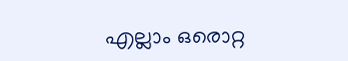എല്ലാം ഒരൊറ്റ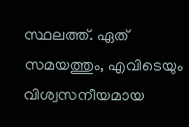സ്ഥലത്ത്. ഏത് സമയത്തും, എവിടെയും വിശ്വസനീയമായ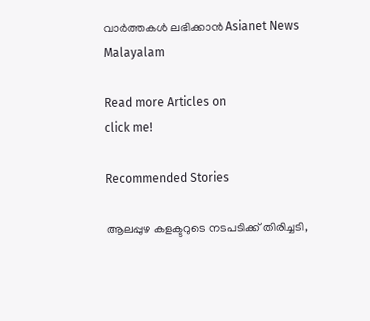വാർത്തകൾ ലഭിക്കാൻ Asianet News Malayalam

Read more Articles on
click me!

Recommended Stories

ആലപ്പുഴ കളക്ടറുടെ നടപടിക്ക് തിരിച്ചടി,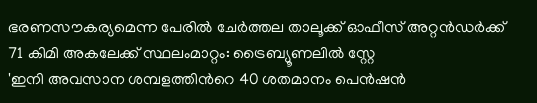ഭരണസൗകര്യമെന്ന പേരിൽ ചേർത്തല താലൂക്ക് ഓഫീസ് അറ്റൻഡർക്ക് 71 കിമി അകലേക്ക് സ്ഥലംമാറ്റം: ട്രൈബ്യൂണലിൽ സ്റ്റേ
'ഇനി അവസാന ശമ്പളത്തിന്‍റെ 40 ശതമാനം പെൻഷൻ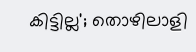കിട്ടില്ല'; തൊഴിലാളി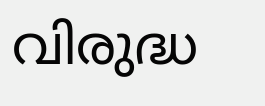വിരുദ്ധ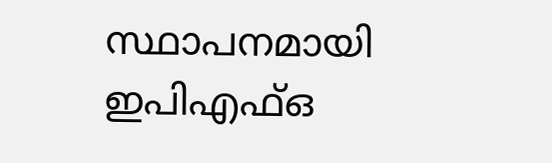സ്ഥാപനമായി ഇപിഎഫ്ഒ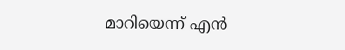മാറിയെന്ന് എൻ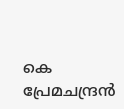കെ പ്രേമചന്ദ്രൻ